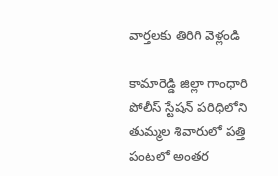వార్తలకు తిరిగి వెళ్లండి

కామారెడ్డి జిల్లా గాంధారి పోలీస్ స్టేషన్ పరిధిలోని తుమ్మల శివారులో పత్తి పంటలో అంతర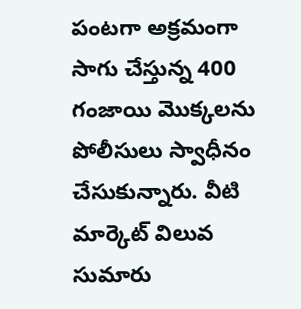పంటగా అక్రమంగా సాగు చేస్తున్న 400 గంజాయి మొక్కలను పోలీసులు స్వాధీనం చేసుకున్నారు. వీటి మార్కెట్ విలువ సుమారు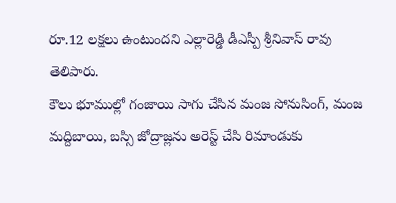రూ.12 లక్షలు ఉంటుందని ఎల్లారెడ్డి డీఎస్పీ శ్రీనివాస్ రావు తెలిపారు.
కౌలు భూముల్లో గంజాయి సాగు చేసిన మంజ సోనుసింగ్, మంజ మద్దిబాయి, బస్సి జోద్రాజ్లను అరెస్ట్ చేసి రిమాండుకు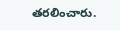తరలించారు.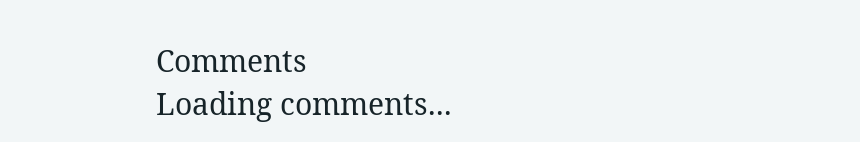Comments
Loading comments...